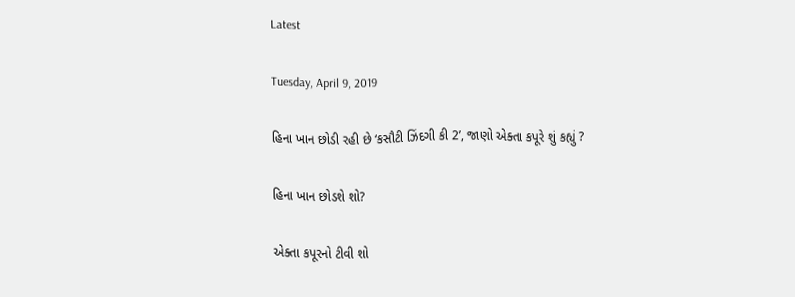Latest

Tuesday, April 9, 2019

હિના ખાન છોડી રહી છે ‘કસૌટી ઝિંદગી કી 2’, જાણો એક્તા કપૂરે શું કહ્યું ?

હિના ખાન છોડશે શો?

એક્તા કપૂરનો ટીવી શો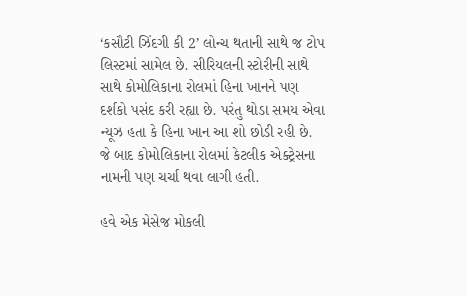‘કસૌટી ઝિંદગી કી 2’ લોન્ચ થતાની સાથે જ ટોપ લિસ્ટમાં સામેલ છે. સીરિયલની સ્ટોરીની સાથે સાથે કોમોલિકાના રોલમાં હિના ખાનને પણ દર્શકો પસંદ કરી રહ્યા છે. પરંતુ થોડા સમય એવા ન્યૂઝ હતા કે હિના ખાન આ શો છોડી રહી છે. જે બાદ કોમોલિકાના રોલમાં કેટલીક એક્ટ્રેસના નામની પણ ચર્ચા થવા લાગી હતી.

હવે એક મેસેજ મોકલી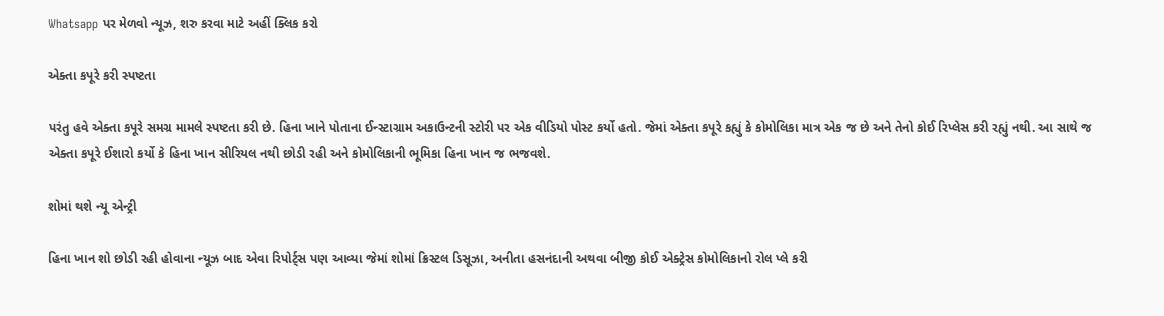Whatsapp પર મેળવો ન્યૂઝ, શરુ કરવા માટે અહીં ક્લિક કરો

એક્તા કપૂરે કરી સ્પષ્ટતા

પરંતુ હવે એક્તા કપૂરે સમગ્ર મામલે સ્પષ્ટતા કરી છે. હિના ખાને પોતાના ઈન્સ્ટાગ્રામ અકાઉન્ટની સ્ટોરી પર એક વીડિયો પોસ્ટ કર્યો હતો. જેમાં એક્તા કપૂરે કહ્યું કે કોમોલિકા માત્ર એક જ છે અને તેનો કોઈ રિપ્લેસ કરી રહ્યું નથી. આ સાથે જ એક્તા કપૂરે ઈશારો કર્યો કે હિના ખાન સીરિયલ નથી છોડી રહી અને કોમોલિકાની ભૂમિકા હિના ખાન જ ભજવશે.

શોમાં થશે ન્યૂ એન્ટ્રી

હિના ખાન શો છોડી રહી હોવાના ન્યૂઝ બાદ એવા રિપોર્ટ્સ પણ આવ્યા જેમાં શોમાં ક્રિસ્ટલ ડિસૂઝા, અનીતા હસનંદાની અથવા બીજી કોઈ એક્ટ્રેસ કોમોલિકાનો રોલ પ્લે કરી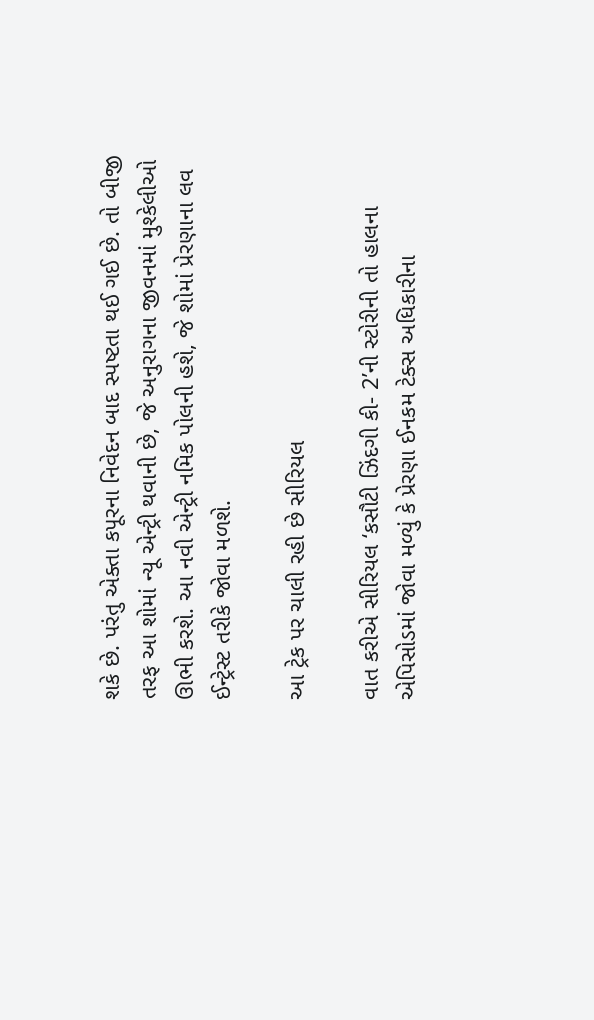શકે છે. પરંતુ એક્તા કપૂરના નિવેદન બાદ સ્પષ્ટતા થઈ ગઈ છે. તો બીજી તરફ આ શોમાં ન્યૂ એન્ટ્રી થવાની છે, જે અનુરાગના જીવનમાં મુશ્કેલીઓ ઊભી કરશે. આ નવી એન્ટ્રી નમિક પોલની હશે, જે શોમાં પ્રેરણાના લવ ઈન્ટ્રેસ્ટ તરીકે જોવા મળશે.

આ ટ્રેક પર ચાલી રહી છે સીરિયલ

વાત કરીએ સીરિયલ ‘કસૌટી ઝિંદગી કી- 2’ની સ્ટોરીની તો હાલના એપિસોડમાં જોવા મળ્યું કે પ્રેરણા ઈનકમ ટેક્સ અધિકારીના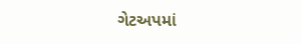ગેટઅપમાં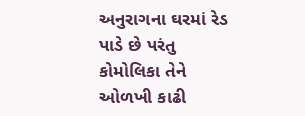અનુરાગના ઘરમાં રેડ પાડે છે પરંતુ કોમોલિકા તેને ઓળખી કાઢી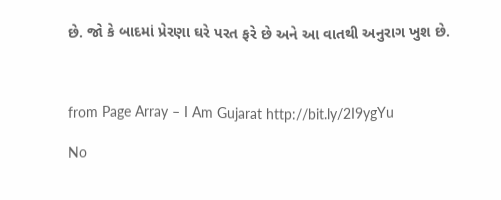છે. જો કે બાદમાં પ્રેરણા ઘરે પરત ફરે છે અને આ વાતથી અનુરાગ ખુશ છે.



from Page Array – I Am Gujarat http://bit.ly/2I9ygYu

No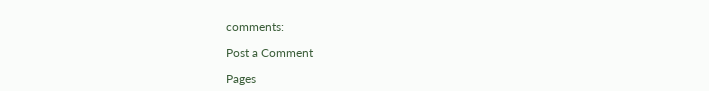comments:

Post a Comment

Pages